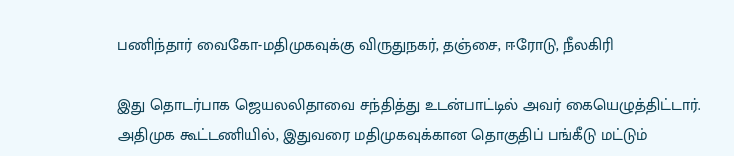பணிந்தார் வைகோ-மதிமுகவுக்கு விருதுநகர், தஞ்சை, ஈரோடு, நீலகிரி

இது தொடர்பாக ஜெயலலிதாவை சந்தித்து உடன்பாட்டில் அவர் கையெழுத்திட்டார்.
அதிமுக கூட்டணியில், இதுவரை மதிமுகவுக்கான தொகுதிப் பங்கீடு மட்டும்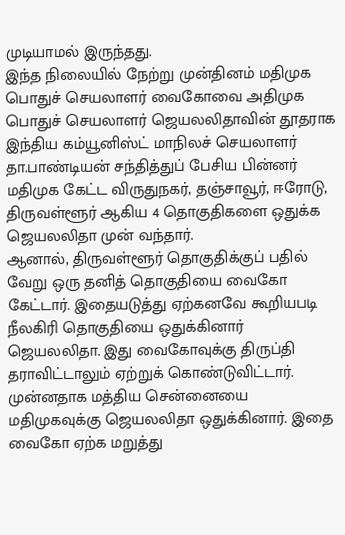முடியாமல் இருந்தது.
இந்த நிலையில் நேற்று முன்தினம் மதிமுக பொதுச் செயலாளர் வைகோவை அதிமுக பொதுச் செயலாளர் ஜெயலலிதாவின் தூதராக இந்திய கம்யூனிஸ்ட் மாநிலச் செயலாளர் தா.பாண்டியன் சந்தித்துப் பேசிய பின்னர் மதிமுக கேட்ட விருதுநகர், தஞ்சாவூர், ஈரோடு, திருவள்ளூர் ஆகிய 4 தொகுதிகளை ஒதுக்க ஜெயலலிதா முன் வந்தார்.
ஆனால், திருவள்ளூர் தொகுதிக்குப் பதில் வேறு ஒரு தனித் தொகுதியை வைகோ கேட்டார். இதையடுத்து ஏற்கனவே கூறியபடி நீலகிரி தொகுதியை ஒதுக்கினார் ஜெயலலிதா. இது வைகோவுக்கு திருப்தி தராவிட்டாலும் ஏற்றுக் கொண்டுவிட்டார்.
முன்னதாக மத்திய சென்னையை மதிமுகவுக்கு ஜெயலலிதா ஒதுக்கினார். இதை வைகோ ஏற்க மறுத்து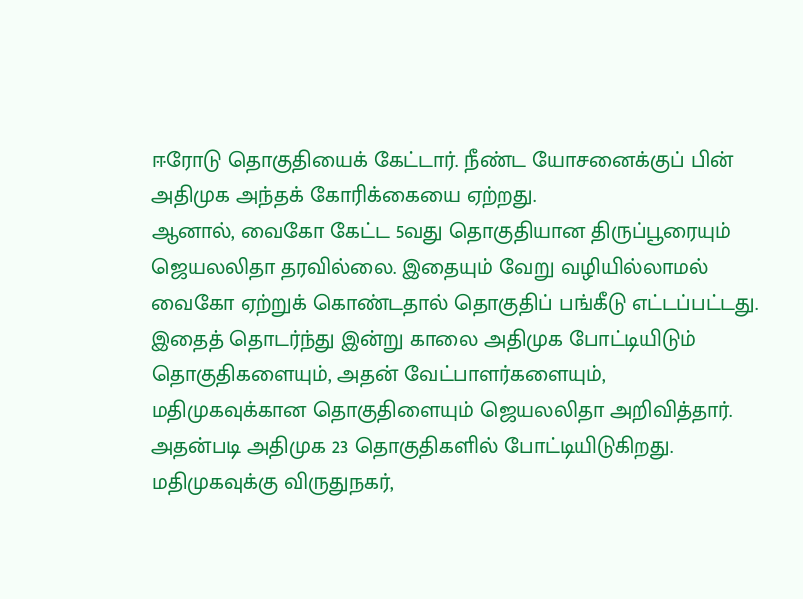ஈரோடு தொகுதியைக் கேட்டார். நீண்ட யோசனைக்குப் பின் அதிமுக அந்தக் கோரிக்கையை ஏற்றது.
ஆனால், வைகோ கேட்ட 5வது தொகுதியான திருப்பூரையும் ஜெயலலிதா தரவில்லை. இதையும் வேறு வழியில்லாமல் வைகோ ஏற்றுக் கொண்டதால் தொகுதிப் பங்கீடு எட்டப்பட்டது.
இதைத் தொடர்ந்து இன்று காலை அதிமுக போட்டியிடும் தொகுதிகளையும், அதன் வேட்பாளர்களையும், மதிமுகவுக்கான தொகுதிளையும் ஜெயலலிதா அறிவித்தார்.
அதன்படி அதிமுக 23 தொகுதிகளில் போட்டியிடுகிறது. மதிமுகவுக்கு விருதுநகர்,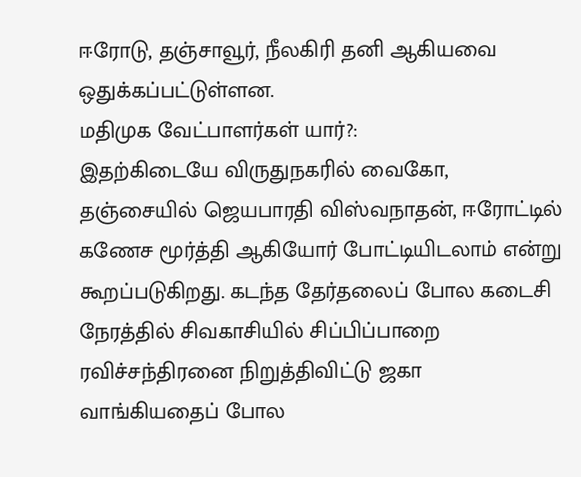ஈரோடு, தஞ்சாவூர், நீலகிரி தனி ஆகியவை ஒதுக்கப்பட்டுள்ளன.
மதிமுக வேட்பாளர்கள் யார்?:
இதற்கிடையே விருதுநகரில் வைகோ, தஞ்சையில் ஜெயபாரதி விஸ்வநாதன், ஈரோட்டில் கணேச மூர்த்தி ஆகியோர் போட்டியிடலாம் என்று கூறப்படுகிறது. கடந்த தேர்தலைப் போல கடைசி நேரத்தில் சிவகாசியில் சிப்பிப்பாறை ரவிச்சந்திரனை நிறுத்திவிட்டு ஜகா வாங்கியதைப் போல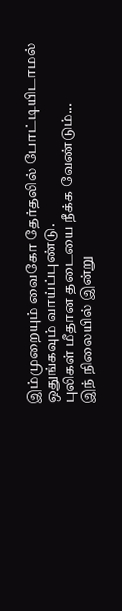இம்முறையும் வைகோ தேர்தலில் போட்டியிடாமல் ஒதுங்கவும் வாய்ப்புண்டு.
புலிகள் மீதான தடையை நீக்க வேண்டும்...
இந் நிலையில் இன்று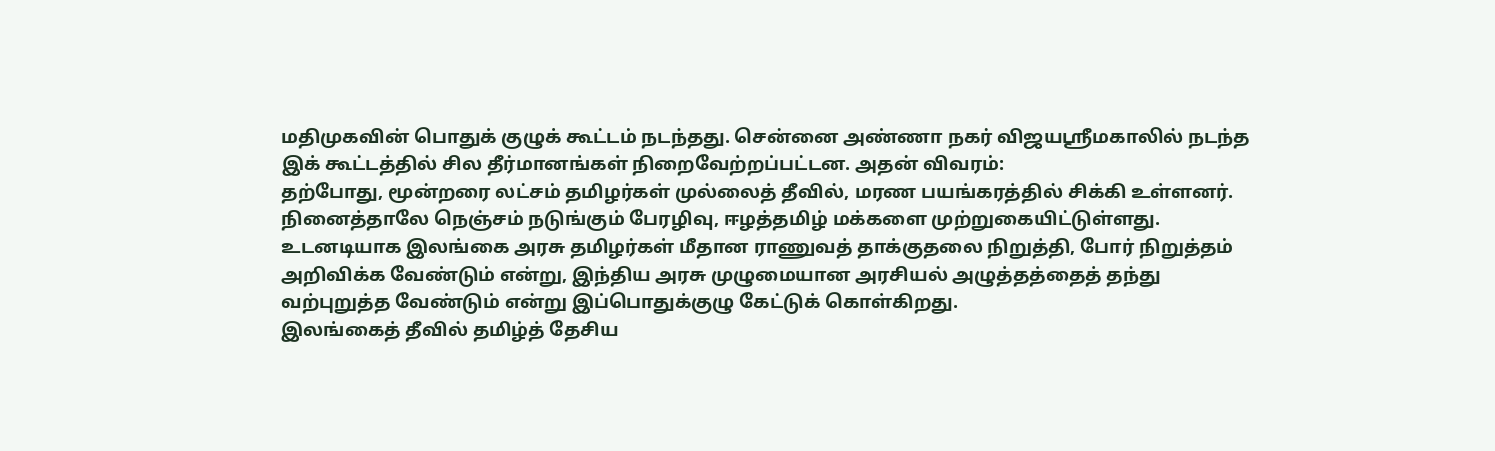மதிமுகவின் பொதுக் குழுக் கூட்டம் நடந்தது. சென்னை அண்ணா நகர் விஜயஸ்ரீமகாலில் நடந்த இக் கூட்டத்தில் சில தீர்மானங்கள் நிறைவேற்றப்பட்டன. அதன் விவரம்:
தற்போது, மூன்றரை லட்சம் தமிழர்கள் முல்லைத் தீவில், மரண பயங்கரத்தில் சிக்கி உள்ளனர். நினைத்தாலே நெஞ்சம் நடுங்கும் பேரழிவு, ஈழத்தமிழ் மக்களை முற்றுகையிட்டுள்ளது. உடனடியாக இலங்கை அரசு தமிழர்கள் மீதான ராணுவத் தாக்குதலை நிறுத்தி, போர் நிறுத்தம் அறிவிக்க வேண்டும் என்று, இந்திய அரசு முழுமையான அரசியல் அழுத்தத்தைத் தந்து வற்புறுத்த வேண்டும் என்று இப்பொதுக்குழு கேட்டுக் கொள்கிறது.
இலங்கைத் தீவில் தமிழ்த் தேசிய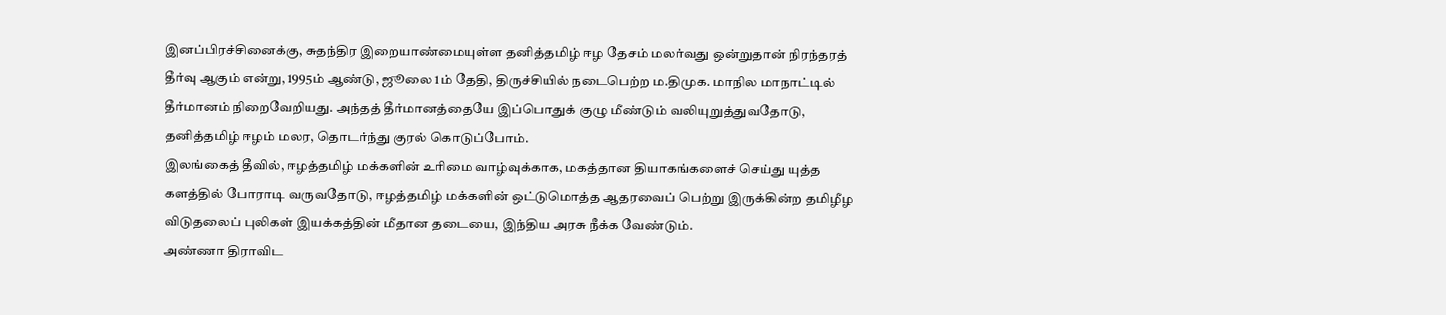இனப்பிரச்சினைக்கு, சுதந்திர இறையாண்மையுள்ள தனித்தமிழ் ஈழ தேசம் மலர்வது ஒன்றுதான் நிரந்தரத் தீர்வு ஆகும் என்று, 1995ம் ஆண்டு, ஜூலை 1ம் தேதி, திருச்சியில் நடைபெற்ற ம.திமுக. மாநில மாநாட்டில் தீர்மானம் நிறைவேறியது. அந்தத் தீர்மானத்தையே இப்பொதுக் குழு மீண்டும் வலியுறுத்துவதோடு, தனித்தமிழ் ஈழம் மலர, தொடர்ந்து குரல் கொடுப்போம்.
இலங்கைத் தீவில், ஈழத்தமிழ் மக்களின் உரிமை வாழ்வுக்காக, மகத்தான தியாகங்களைச் செய்து யுத்த களத்தில் போராடி வருவதோடு, ஈழத்தமிழ் மக்களின் ஒட்டுமொத்த ஆதரவைப் பெற்று இருக்கின்ற தமிழீழ விடுதலைப் புலிகள் இயக்கத்தின் மீதான தடையை, இந்திய அரசு நீக்க வேண்டும்.
அண்ணா திராவிட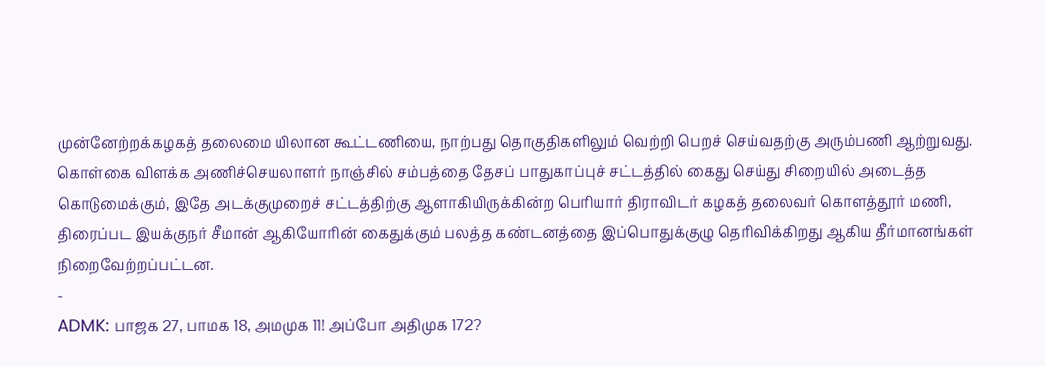முன்னேற்றக்கழகத் தலைமை யிலான கூட்டணியை, நாற்பது தொகுதிகளிலும் வெற்றி பெறச் செய்வதற்கு அரும்பணி ஆற்றுவது.
கொள்கை விளக்க அணிச்செயலாளர் நாஞ்சில் சம்பத்தை தேசப் பாதுகாப்புச் சட்டத்தில் கைது செய்து சிறையில் அடைத்த கொடுமைக்கும், இதே அடக்குமுறைச் சட்டத்திற்கு ஆளாகியிருக்கின்ற பெரியார் திராவிடர் கழகத் தலைவர் கொளத்தூர் மணி, திரைப்பட இயக்குநர் சீமான் ஆகியோரின் கைதுக்கும் பலத்த கண்டனத்தை இப்பொதுக்குழு தெரிவிக்கிறது ஆகிய தீர்மானங்கள் நிறைவேற்றப்பட்டன.
-
ADMK: பாஜக 27, பாமக 18, அமமுக 11! அப்போ அதிமுக 172?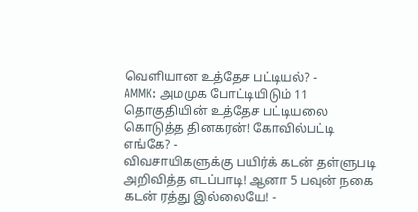வெளியான உத்தேச பட்டியல்? -
AMMK: அமமுக போட்டியிடும் 11 தொகுதியின் உத்தேச பட்டியலை கொடுத்த தினகரன்! கோவில்பட்டி எங்கே? -
விவசாயிகளுக்கு பயிர்க் கடன் தள்ளுபடி அறிவித்த எடப்பாடி! ஆனா 5 பவுன் நகை கடன் ரத்து இல்லையே! -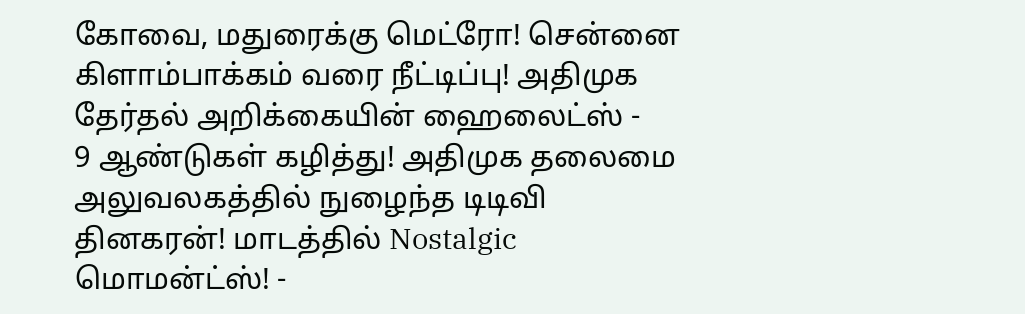கோவை, மதுரைக்கு மெட்ரோ! சென்னை கிளாம்பாக்கம் வரை நீட்டிப்பு! அதிமுக தேர்தல் அறிக்கையின் ஹைலைட்ஸ் -
9 ஆண்டுகள் கழித்து! அதிமுக தலைமை அலுவலகத்தில் நுழைந்த டிடிவி தினகரன்! மாடத்தில் Nostalgic மொமன்ட்ஸ்! -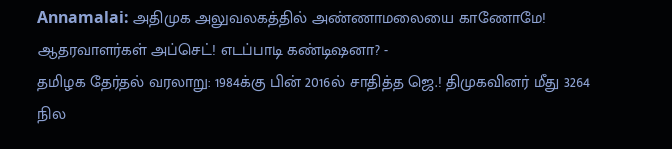Annamalai: அதிமுக அலுவலகத்தில் அண்ணாமலையை காணோமே! ஆதரவாளர்கள் அப்செட்! எடப்பாடி கண்டிஷனா? -
தமிழக தேர்தல் வரலாறு: 1984க்கு பின் 2016ல் சாதித்த ஜெ.! திமுகவினர் மீது 3264 நில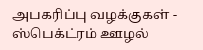அபகரிப்பு வழக்குகள் -
ஸ்பெக்ட்ரம் ஊழல்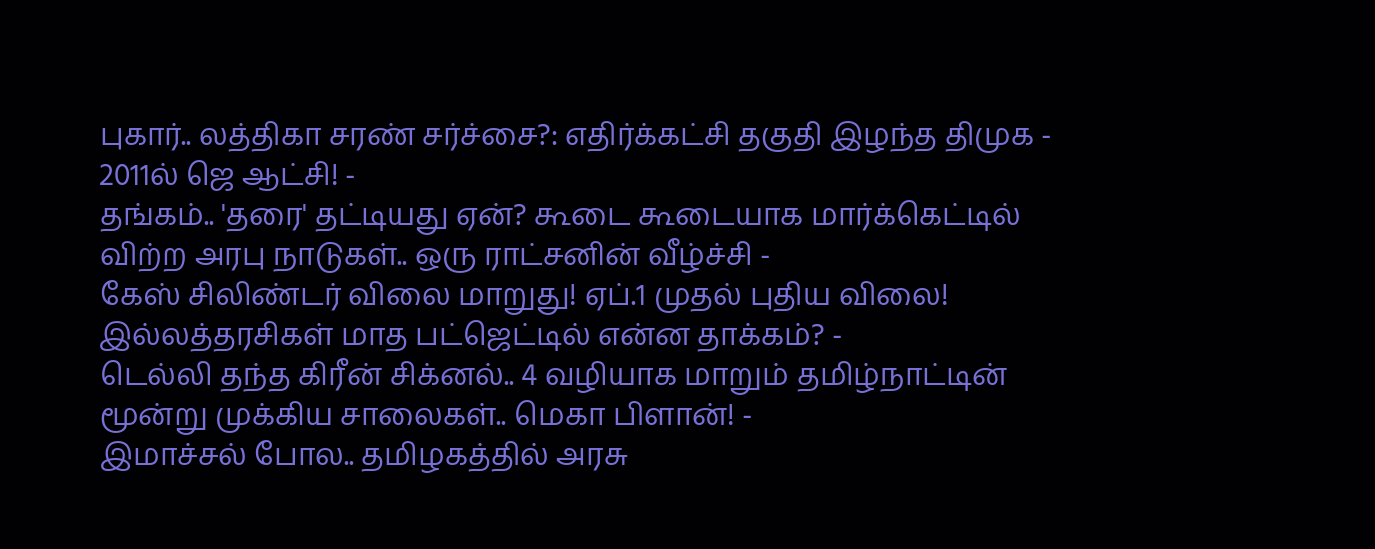புகார்.. லத்திகா சரண் சர்ச்சை?: எதிர்க்கட்சி தகுதி இழந்த திமுக - 2011ல் ஜெ ஆட்சி! -
தங்கம்.. 'தரை' தட்டியது ஏன்? கூடை கூடையாக மார்க்கெட்டில் விற்ற அரபு நாடுகள்.. ஒரு ராட்சனின் வீழ்ச்சி -
கேஸ் சிலிண்டர் விலை மாறுது! ஏப்.1 முதல் புதிய விலை! இல்லத்தரசிகள் மாத பட்ஜெட்டில் என்ன தாக்கம்? -
டெல்லி தந்த கிரீன் சிக்னல்.. 4 வழியாக மாறும் தமிழ்நாட்டின் மூன்று முக்கிய சாலைகள்.. மெகா பிளான்! -
இமாச்சல் போல.. தமிழகத்தில் அரசு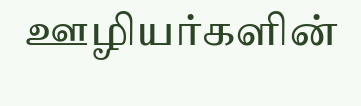ஊழியர்களின்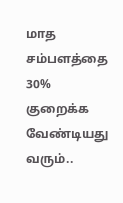மாத சம்பளத்தை 30% குறைக்க வேண்டியது வரும்..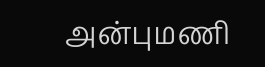அன்புமணி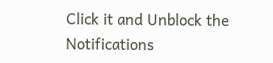Click it and Unblock the Notifications